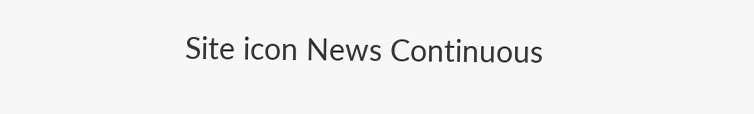Site icon News Continuous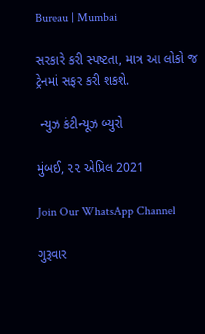Bureau | Mumbai

સરકારે કરી સ્પષ્ટતા, માત્ર આ લોકો જ ટ્રેનમાં સફર કરી શકશે.

 ન્યુઝ કંટીન્યૂઝ બ્યુરો

મુંબઈ, ૨૨ એપ્રિલ 2021

Join Our WhatsApp Channel

ગુરૂવાર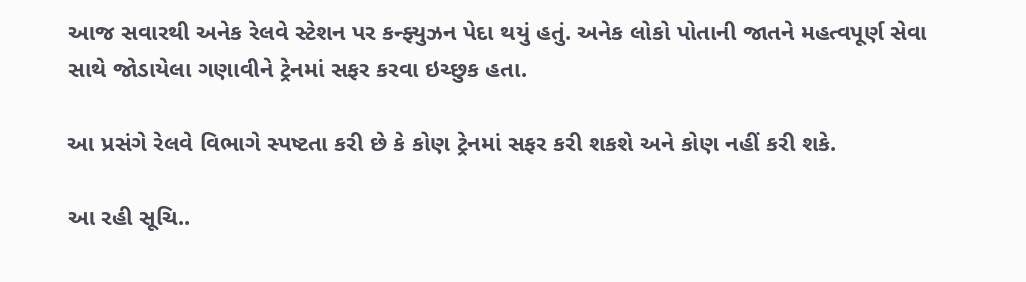આજ સવારથી અનેક રેલવે સ્ટેશન પર કન્ફ્યુઝન પેદા થયું હતું. અનેક લોકો પોતાની જાતને મહત્વપૂર્ણ સેવા સાથે જોડાયેલા ગણાવીને ટ્રેનમાં સફર કરવા ઇચ્છુક હતા.

આ પ્રસંગે રેલવે વિભાગે સ્પષ્ટતા કરી છે કે કોણ ટ્રેનમાં સફર કરી શકશે અને કોણ નહીં કરી શકે.

આ રહી સૂચિ..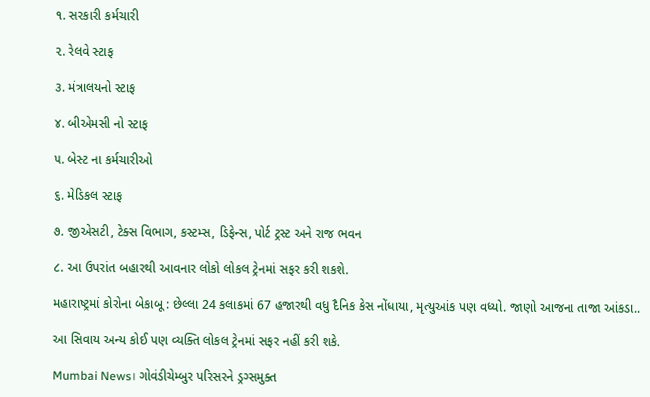૧. સરકારી કર્મચારી

૨. રેલવે સ્ટાફ

૩. મંત્રાલયનો સ્ટાફ

૪. બીએમસી નો સ્ટાફ

૫. બેસ્ટ ના કર્મચારીઓ

૬. મેડિકલ સ્ટાફ

૭. જીએસટી, ટેક્સ વિભાગ, કસ્ટમ્સ, ડિફેન્સ, પોર્ટ ટ્રસ્ટ અને રાજ ભવન

૮. આ ઉપરાંત બહારથી આવનાર લોકો લોકલ ટ્રેનમાં સફર કરી શકશે.

મહારાષ્ટ્રમાં કોરોના બેકાબૂ : છેલ્લા 24 કલાકમાં 67 હજારથી વધુ દૈનિક કેસ નોંધાયા, મૃત્યુઆંક પણ વધ્યો. જાણો આજના તાજા આંકડા..

આ સિવાય અન્ય કોઈ પણ વ્યક્તિ લોકલ ટ્રેનમાં સફર નહીં કરી શકે.

Mumbai News। ગોવંડીચેમ્બુર પરિસરને ડ્રગ્સમુક્ત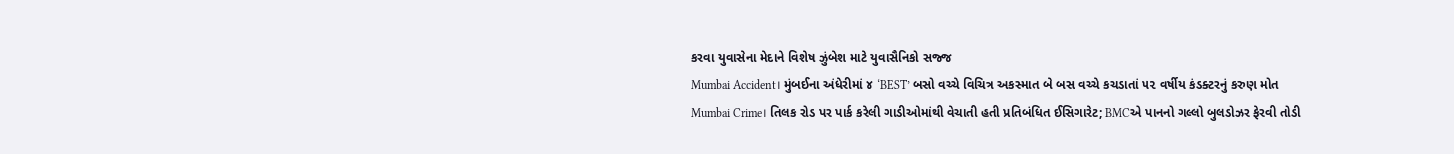કરવા યુવાસેના મેદાને વિશેષ ઝુંબેશ માટે યુવાસૈનિકો સજ્જ
Mumbai Accident। મુંબઈના અંધેરીમાં ૪ ‘BEST’ બસો વચ્ચે વિચિત્ર અકસ્માત બે બસ વચ્ચે કચડાતાં ૫૨ વર્ષીય કંડક્ટરનું કરુણ મોત
Mumbai Crime। તિલક રોડ પર પાર્ક કરેલી ગાડીઓમાંથી વેચાતી હતી પ્રતિબંધિત ઈસિગારેટ; BMCએ પાનનો ગલ્લો બુલડોઝર ફેરવી તોડી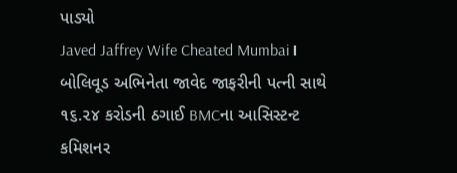પાડ્યો
Javed Jaffrey Wife Cheated Mumbai। બોલિવૂડ અભિનેતા જાવેદ જાફરીની પત્ની સાથે ૧૬.૨૪ કરોડની ઠગાઈ BMCના આસિસ્ટન્ટ કમિશનર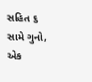સહિત ૬ સામે ગુનો, એક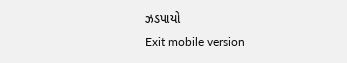ઝડપાયો
Exit mobile version